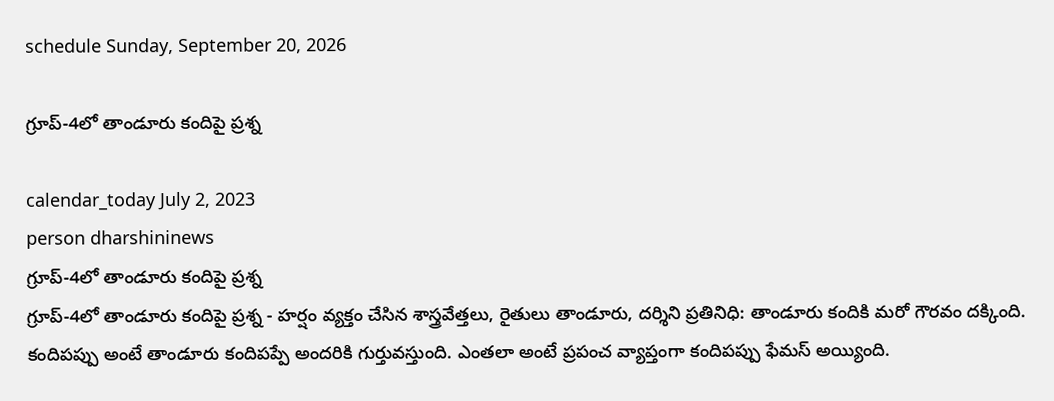schedule Sunday, September 20, 2026

గ్రూప్‌-4లో తాండూరు కందిపై ప్రశ్న

calendar_today July 2, 2023
person dharshininews
గ్రూప్‌-4లో తాండూరు కందిపై ప్రశ్న
గ్రూప్‌-4లో తాండూరు కందిపై ప్రశ్న - హర్షం వ్యక్తం చేసిన శాస్త్రవేత్తలు, రైతులు తాండూరు, దర్శిని ప్రతినిధి: తాండూరు కందికి మరో గౌరవం దక్కింది. కందిపప్పు అంటే తాండూరు కందిపప్పే అందరికి గుర్తువస్తుంది. ఎంతలా అంటే ప్రపంచ వ్యాప్తంగా కందిపప్పు ఫేమస్‌ అయ్యింది.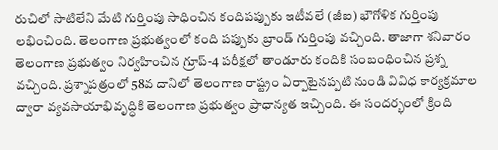రుచిలో సాటిలేని మేటి గుర్తింపు సాధించిన కందిపప్పుకు ఇటీవలే (జీఐ) భౌగోళిక గుర్తింపు లభించింది. తెలంగాణ ప్రభుత్వంలో కంది పప్పుకు బ్రాండ్ గుర్తింపు వచ్చింది. తాజాగా శనివారం తెలంగాణ ప్రభుత్వం నిర్వహించిన గ్రూప్‌-4 పరీక్షలో తాండూరు కందికి సంబంధించిన ప్రశ్న వచ్చింది. ప్రశ్నాపత్రంలో 58వ దానిలో తెలంగాణ రాష్ట్రం ఏర్పాటైనప్పటి నుండి వివిధ కార్యక్రమాల ద్వారా వ్యవసాయాభివృద్ధికి తెలంగాణ ప్రభుత్వం ప్రాధాన్యత ఇచ్చింది. ఈ సందర్భంలో క్రింది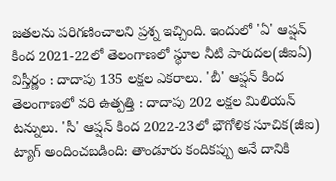జతలను పరిగణించాలని ప్రశ్న ఇచ్చింది. ఇందులో 'ఏ' ఆప్షన్ కింద 2021-22లో తెలంగాణలో స్థూల నీటి పారుదల(జీఐఏ) విస్తీర్ణం : దాదాపు 135 లక్షల ఎకరాలు. 'బీ' ఆప్షన్ కింద తెలంగాణలో వరి ఉత్పత్తి : దాదాపు 202 లక్షల మిలియన్ టన్నులు. 'సీ' ఆప్షన్ కింద 2022-23లో భౌగోళిక సూచిక(జీఐ) ట్యాగ్ అందించబడింది: తాండూరు కందికప్పు అనే దానికి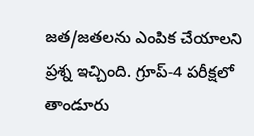జత/జతలను ఎంపిక చేయాలని ప్రశ్న ఇచ్చింది. గ్రూప్-4 పరీక్షలో తాండూరు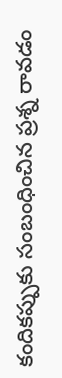కందికప్పుకు సంబంధించిన ప్రశ్న రావడం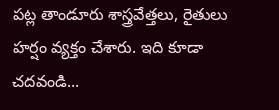పట్ల తాండూరు శాస్త్రవేత్తలు, రైతులు హర్షం వ్యక్తం చేశారు. ఇది కూడా చదవండి...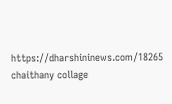https://dharshininews.com/18265 chaithany collage